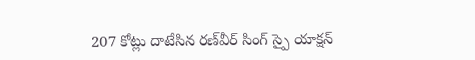207 కోట్లు దాటేసిన రణ్‌వీర్ సింగ్ స్పై యాక్షన్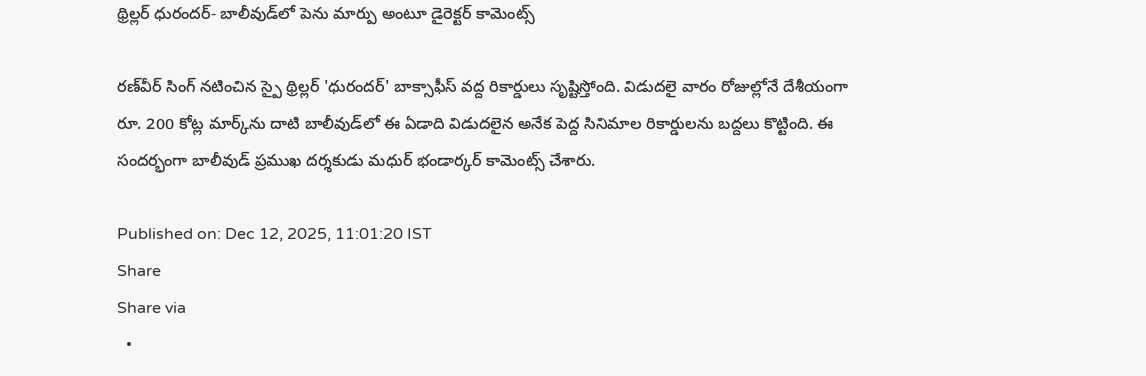థ్రిల్లర్ ధురందర్- బాలీవుడ్‌లో పెను మార్పు అంటూ డైరెక్టర్ కామెంట్స్

రణ్‌వీర్ సింగ్ నటించిన స్పై థ్రిల్లర్ 'ధురందర్' బాక్సాఫీస్ వద్ద రికార్డులు సృష్టిస్తోంది. విడుదలై వారం రోజుల్లోనే దేశీయంగా రూ. 200 కోట్ల మార్క్‌ను దాటి బాలీవుడ్‌లో ఈ ఏడాది విడుదలైన అనేక పెద్ద సినిమాల రికార్డులను బద్దలు కొట్టింది. ఈ సందర్భంగా బాలీవుడ్ ప్రముఖ దర్శకుడు మధుర్ భండార్కర్ కామెంట్స్ చేశారు.

Published on: Dec 12, 2025, 11:01:20 IST
Share
Share via
  •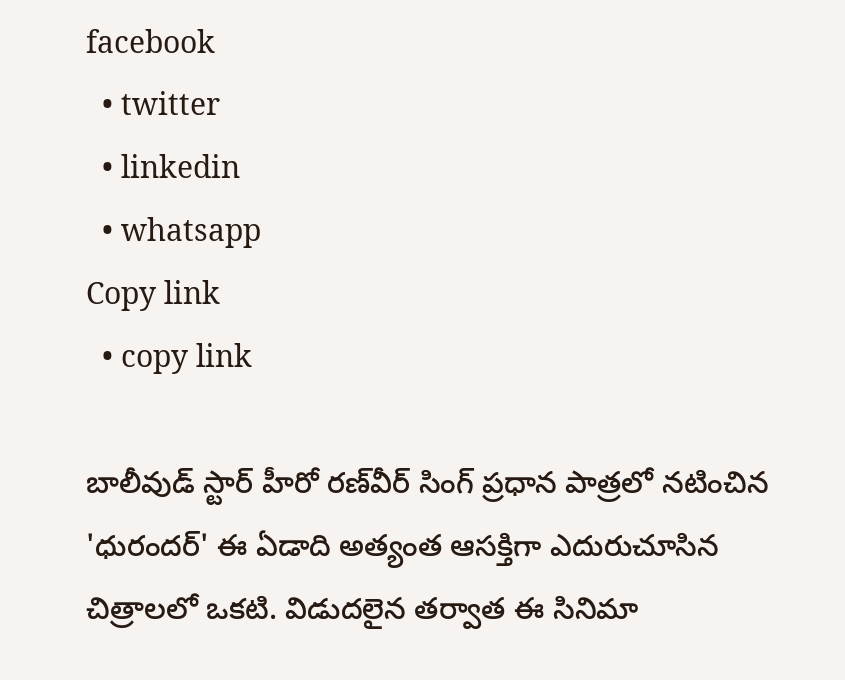facebook
  • twitter
  • linkedin
  • whatsapp
Copy link
  • copy link

బాలీవుడ్ స్టార్ హీరో రణ్‌వీర్ సింగ్ ప్రధాన పాత్రలో నటించిన 'ధురందర్' ఈ ఏడాది అత్యంత ఆసక్తిగా ఎదురుచూసిన చిత్రాలలో ఒకటి. విడుదలైన తర్వాత ఈ సినిమా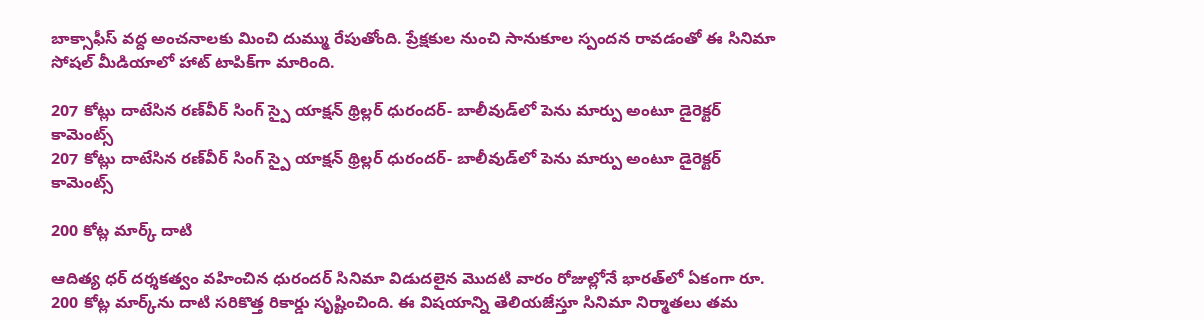బాక్సాఫీస్‌ వద్ద అంచనాలకు మించి దుమ్ము రేపుతోంది. ప్రేక్షకుల నుంచి సానుకూల స్పందన రావడంతో ఈ సినిమా సోషల్ మీడియాలో హాట్ టాపిక్‌గా మారింది.

207 కోట్లు దాటేసిన రణ్‌వీర్ సింగ్ స్పై యాక్షన్ థ్రిల్లర్ ధురందర్- బాలీవుడ్‌లో పెను మార్పు అంటూ డైరెక్టర్ కామెంట్స్
207 కోట్లు దాటేసిన రణ్‌వీర్ సింగ్ స్పై యాక్షన్ థ్రిల్లర్ ధురందర్- బాలీవుడ్‌లో పెను మార్పు అంటూ డైరెక్టర్ కామెంట్స్

200 కోట్ల మార్క్ దాటి

ఆదిత్య ధర్ దర్శకత్వం వహించిన ధురందర్ సినిమా విడుదలైన మొదటి వారం రోజుల్లోనే భారత్‌లో ఏకంగా రూ. 200 కోట్ల మార్క్‌ను దాటి సరికొత్త రికార్డు సృష్టించింది. ఈ విషయాన్ని తెలియజేస్తూ సినిమా నిర్మాతలు తమ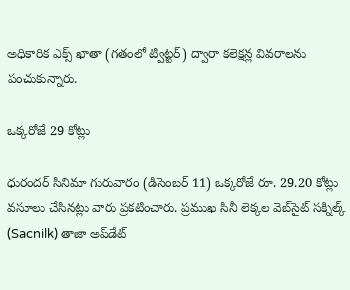అధికారిక ఎక్స్ ఖాతా (గతంలో ట్విట్టర్) ద్వారా కలెక్షన్ల వివరాలను పంచుకున్నారు.

ఒక్కరోజే 29 కోట్లు

ధురందర్ సినిమా గురువారం (డిసెంబర్ 11) ఒక్కరోజే రూ. 29.20 కోట్లు వసూలు చేసినట్లు వారు ప్రకటించారు. ప్రముఖ సినీ లెక్కల వెబ్‌సైట్ సక్నిల్క్ (Sacnilk) తాజా అప్‌డేట్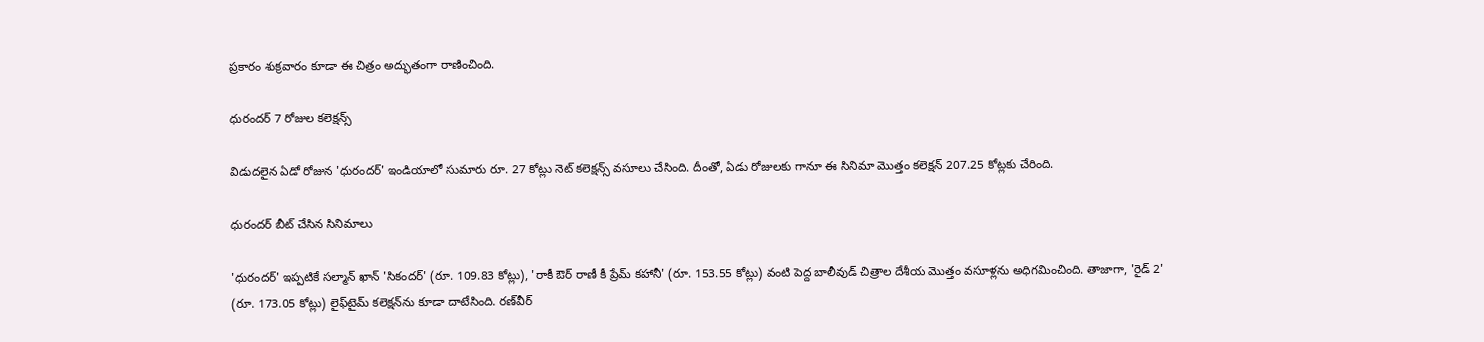ప్రకారం శుక్రవారం కూడా ఈ చిత్రం అద్భుతంగా రాణించింది.

ధురందర్ 7 రోజుల కలెక్షన్స్

విడుదలైన ఏడో రోజున 'ధురందర్' ఇండియాలో సుమారు రూ. 27 కోట్లు నెట్ కలెక్షన్స్ వసూలు చేసింది. దీంతో, ఏడు రోజులకు గానూ ఈ సినిమా మొత్తం కలెక్షన్ 207.25 కోట్లకు చేరింది.

ధురందర్ బీట్ చేసిన సినిమాలు

'ధురందర్' ఇప్పటికే సల్మాన్ ఖాన్ 'సికందర్' (రూ. 109.83 కోట్లు), 'రాకీ ఔర్ రాణీ కీ ప్రేమ్ కహానీ' (రూ. 153.55 కోట్లు) వంటి పెద్ద బాలీవుడ్ చిత్రాల దేశీయ మొత్తం వసూళ్లను అధిగమించింది. తాజాగా, 'రైడ్ 2' (రూ. 173.05 కోట్లు) లైఫ్‌టైమ్ కలెక్షన్‌ను కూడా దాటేసింది. రణ్‌వీర్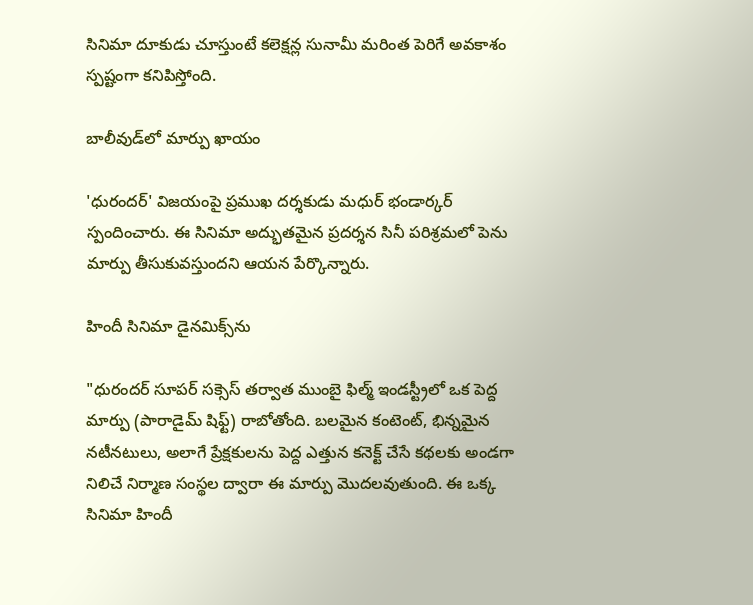సినిమా దూకుడు చూస్తుంటే కలెక్షన్ల సునామీ మరింత పెరిగే అవకాశం స్పష్టంగా కనిపిస్తోంది.

బాలీవుడ్‌లో మార్పు ఖాయం

'ధురందర్' విజయంపై ప్రముఖ దర్శకుడు మధుర్ భండార్కర్ స్పందించారు. ఈ సినిమా అద్భుతమైన ప్రదర్శన సినీ పరిశ్రమలో పెను మార్పు తీసుకువస్తుందని ఆయన పేర్కొన్నారు.

హిందీ సినిమా డైనమిక్స్‌ను

"ధురందర్ సూపర్ సక్సెస్ తర్వాత ముంబై ఫిల్మ్ ఇండస్ట్రీలో ఒక పెద్ద మార్పు (పారాడైమ్ షిఫ్ట్) రాబోతోంది. బలమైన కంటెంట్, భిన్నమైన నటీనటులు, అలాగే ప్రేక్షకులను పెద్ద ఎత్తున కనెక్ట్ చేసే కథలకు అండగా నిలిచే నిర్మాణ సంస్థల ద్వారా ఈ మార్పు మొదలవుతుంది. ఈ ఒక్క సినిమా హిందీ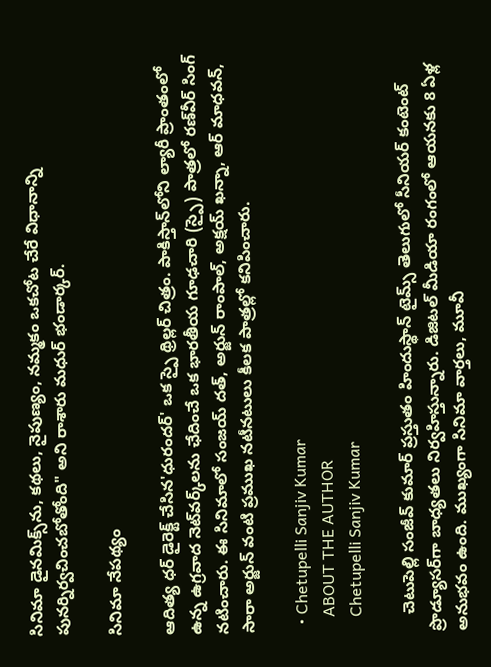సినిమా డైనమిక్స్‌ను, కథలు, నైపుణ్యం, నమ్మకం ఒకచోట చేరే విధానాన్ని పునర్నిర్వచించబోతోంది" అని రాశారు మధుర్ భండార్కర్.

సినిమా నేపథ్యం

ఆదిత్య ధర్ డైరెక్ట్ చేసిన'ధురందర్' ఒక స్పై థ్రిల్లర్ చిత్రం. పాకిస్తాన్‌లోని ల్యారీ ప్రాంతంలో ఉన్న ఉగ్రవాద నెట్‌వర్క్‌లను ఛేదించే ఒక భారతీయ గూఢచారి (స్పై) పాత్రలో రణ్‌వీర్ సింగ్ నటించారు. ఈ సినిమాలో సంజయ్ దత్, అర్జున్ రాంపాల్, అక్షయ్ ఖన్నా, ఆర్ మాధవన్, సారా అర్జున్ వంటి ప్రముఖ నటీనటులు కీలక పాత్రల్లో కనిపించారు.

  • Chetupelli Sanjiv Kumar
    ABOUT THE AUTHOR
    Chetupelli Sanjiv Kumar

    చెటుపెల్లి సంజీవ్ కుమార్ ప్రస్తుతం హిందుస్థాన్ టైమ్స్ తెలుగులో సీనియర్ కంటెంట్ ప్రొడ్యూసర్‌గా బాధ్యతలు నిర్వహిస్తున్నారు. డిజిటల్ మీడియా రంగంలో ఆయనకు 8 ఏళ్ల అనుభవం ఉంది. ముఖ్యంగా సినిమా వార్తలు, మూవీ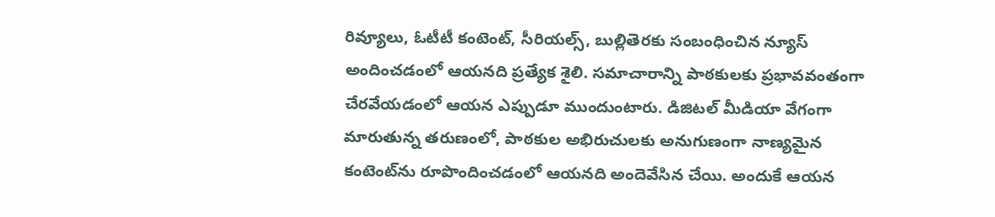రివ్యూలు, ఓటీటీ కంటెంట్, సీరియల్స్, బుల్లితెరకు సంబంధించిన న్యూస్ అందించడంలో ఆయనది ప్రత్యేక శైలి. సమాచారాన్ని పాఠకులకు ప్రభావవంతంగా చేరవేయడంలో ఆయన ఎప్పుడూ ముందుంటారు. డిజిటల్ మీడియా వేగంగా మారుతున్న తరుణంలో, పాఠకుల అభిరుచులకు అనుగుణంగా నాణ్యమైన కంటెంట్‌ను రూపొందించడంలో ఆయనది అందెవేసిన చేయి. అందుకే ఆయన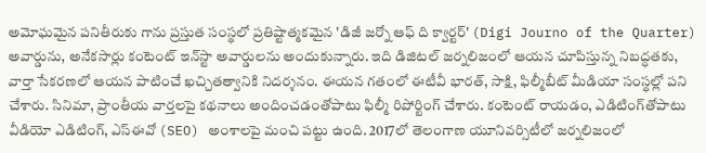అమోఘమైన పనితీరుకు గాను ప్రస్తుత సంస్థలో ప్రతిష్టాత్మకమైన 'డిజీ జర్నో ఆఫ్ ది క్వార్టర్' (Digi Journo of the Quarter) అవార్డును, అనేకసార్లు కంటెంట్ ఇన్‌స్టా అవార్డులను అందుకున్నారు. ఇది డిజిటల్ జర్నలిజంలో ఆయన చూపిస్తున్న నిబద్ధతకు, వార్తా సేకరణలో ఆయన పాటించే ఖచ్చితత్వానికి నిదర్శనం. ఈయన గతంలో ఈటీవీ భారత్, సాక్షి, ఫిల్మీబీట్ మీడియా సంస్థల్లో పని చేశారు. సినిమా, ప్రాంతీయ వార్తలపై కథనాలు అందించడంతోపాటు ఫిల్మీ రిపోర్టింగ్ చేశారు. కంటెంట్ రాయడం, ఎడిటింగ్‌తోపాటు వీడియో ఎడిటింగ్, ఎస్‌ఈవో (SEO) అంశాలపై మంచి పట్టు ఉంది. 2017లో తెలంగాణ యూనివర్సిటీలో జర్నలిజంలో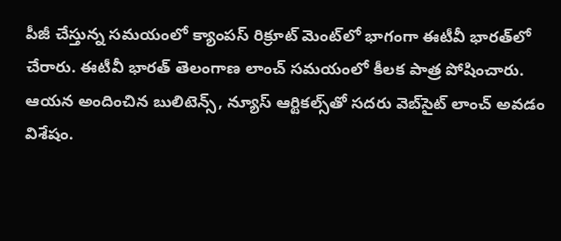పీజీ చేస్తున్న సమయంలో క్యాంపస్ రిక్రూట్ మెంట్‌లో భాగంగా ఈటీవీ భారత్‌లో చేరారు. ఈటీవీ భారత్ తెలంగాణ లాంచ్ సమయంలో కీలక పాత్ర పోషించారు. ఆయన అందించిన బులిటెన్స్, న్యూస్ ఆర్టికల్స్‌తో సదరు వెబ్‌సైట్ లాంచ్ అవడం విశేషం.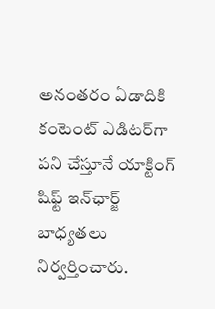అనంతరం ఏడాదికి కంటెంట్ ఎడిటర్‌గా పని చేస్తూనే యాక్టింగ్ షిఫ్ట్ ఇన్‌ఛార్జ్ బాధ్యతలు నిర్వర్తించారు.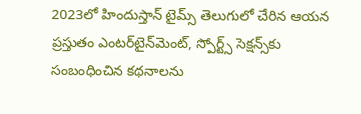2023లో హిందుస్తాన్ టైమ్స్ తెలుగులో చేరిన ఆయన ప్రస్తుతం ఎంటర్‌టైన్‌మెంట్, స్పోర్ట్స్ సెక్షన్స్‌కు సంబంధించిన కథనాలను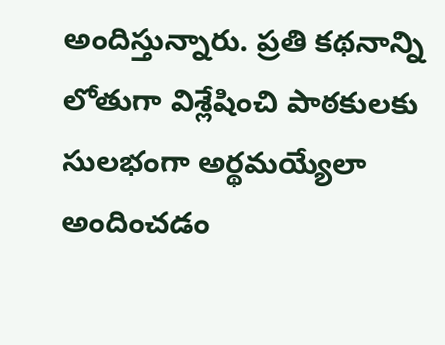అందిస్తున్నారు. ప్రతి కథనాన్ని లోతుగా విశ్లేషించి పాఠకులకు సులభంగా అర్థమయ్యేలా అందించడం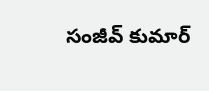సంజీవ్ కుమార్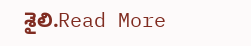శైలి.Read More